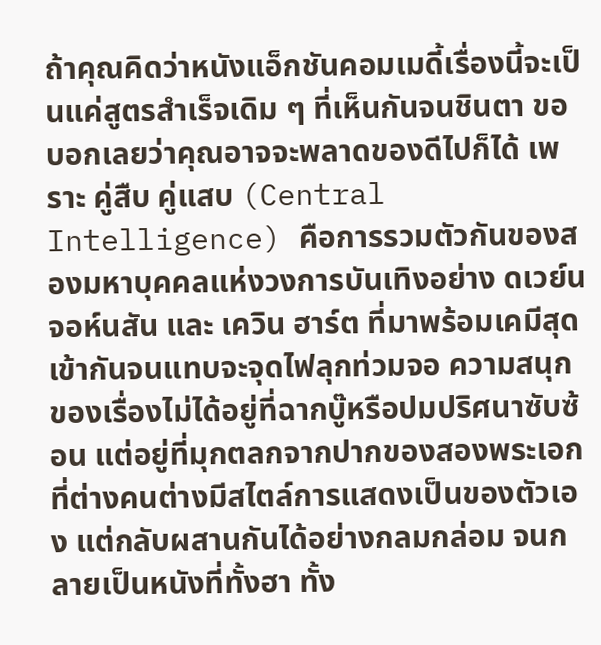ถ้าคุณคิดว่าหนังแอ็กชันคอมเมดี้เรื่องนี้จะเป็นแค่สูตรสำเร็จเดิม ๆ ที่เห็นกันจนชินตา ขอบอกเลยว่าคุณอาจจะพลาดของดีไปก็ได้ เพราะ คู่สืบ คู่แสบ (Central Intelligence) คือการรวมตัวกันของสองมหาบุคคลแห่งวงการบันเทิงอย่าง ดเวย์น จอห์นสัน และ เควิน ฮาร์ต ที่มาพร้อมเคมีสุดเข้ากันจนแทบจะจุดไฟลุกท่วมจอ ความสนุกของเรื่องไม่ได้อยู่ที่ฉากบู๊หรือปมปริศนาซับซ้อน แต่อยู่ที่มุกตลกจากปากของสองพระเอกที่ต่างคนต่างมีสไตล์การแสดงเป็นของตัวเอง แต่กลับผสานกันได้อย่างกลมกล่อม จนกลายเป็นหนังที่ทั้งฮา ทั้ง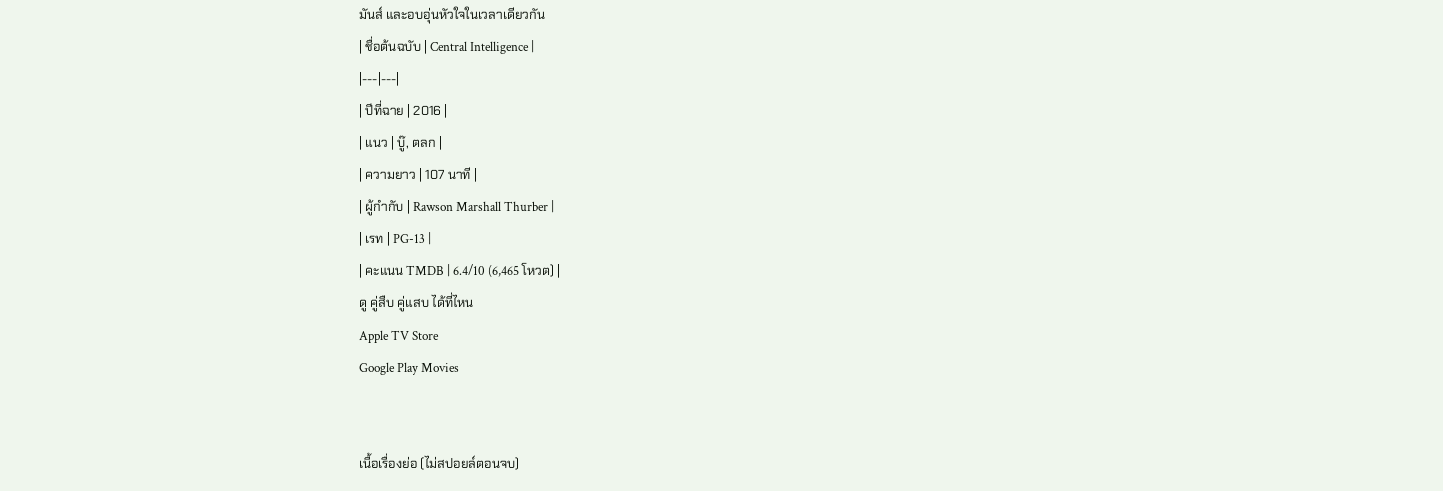มันส์ และอบอุ่นหัวใจในเวลาเดียวกัน
| ชื่อต้นฉบับ | Central Intelligence |
|---|---|
| ปีที่ฉาย | 2016 |
| แนว | บู๊, ตลก |
| ความยาว | 107 นาที |
| ผู้กำกับ | Rawson Marshall Thurber |
| เรท | PG-13 |
| คะแนน TMDB | 6.4/10 (6,465 โหวต) |
ดู คู่สืบ คู่แสบ ได้ที่ไหน
Apple TV Store
Google Play Movies


เนื้อเรื่องย่อ (ไม่สปอยล์ตอนจบ)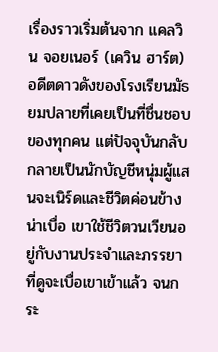เรื่องราวเริ่มต้นจาก แคลวิน จอยเนอร์ (เควิน ฮาร์ต) อดีตดาวดังของโรงเรียนมัธยมปลายที่เคยเป็นที่ชื่นชอบของทุกคน แต่ปัจจุบันกลับกลายเป็นนักบัญชีหนุ่มผู้แสนจะเนิร์ดและชีวิตค่อนข้างน่าเบื่อ เขาใช้ชีวิตวนเวียนอยู่กับงานประจำและภรรยาที่ดูจะเบื่อเขาเข้าแล้ว จนกระ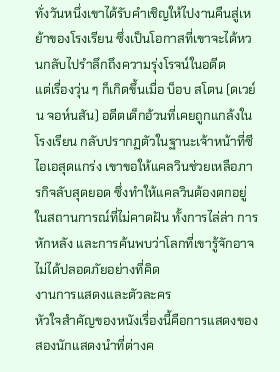ทั่งวันหนึ่งเขาได้รับคำเชิญให้ไปงานคืนสู่เหย้าของโรงเรียน ซึ่งเป็นโอกาสที่เขาจะได้หวนกลับไปรำลึกถึงความรุ่งโรจน์ในอดีต
แต่เรื่องวุ่น ๆ ก็เกิดขึ้นเมื่อ บ็อบ สโตน (ดเวย์น จอห์นสัน) อดีตเด็กอ้วนที่เคยถูกแกล้งในโรงเรียน กลับปรากฏตัวในฐานะเจ้าหน้าที่ซีไอเอสุดแกร่ง เขาขอให้แคลวินช่วยเหลือภารกิจลับสุดยอด ซึ่งทำให้แคลวินต้องตกอยู่ในสถานการณ์ที่ไม่คาดฝัน ทั้งการไล่ล่า การหักหลัง และการค้นพบว่าโลกที่เขารู้จักอาจไม่ได้ปลอดภัยอย่างที่คิด
งานการแสดงและตัวละคร
หัวใจสำคัญของหนังเรื่องนี้คือการแสดงของสองนักแสดงนำที่ต่างค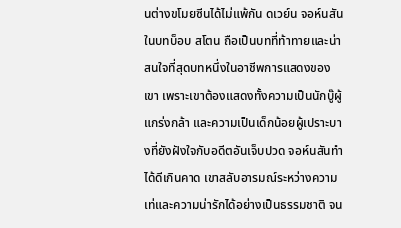นต่างขโมยซีนได้ไม่แพ้กัน ดเวย์น จอห์นสัน ในบทบ็อบ สโตน ถือเป็นบทที่ท้าทายและน่าสนใจที่สุดบทหนึ่งในอาชีพการแสดงของเขา เพราะเขาต้องแสดงทั้งความเป็นนักบู๊ผู้แกร่งกล้า และความเป็นเด็กน้อยผู้เปราะบางที่ยังฝังใจกับอดีตอันเจ็บปวด จอห์นสันทำได้ดีเกินคาด เขาสลับอารมณ์ระหว่างความเท่และความน่ารักได้อย่างเป็นธรรมชาติ จน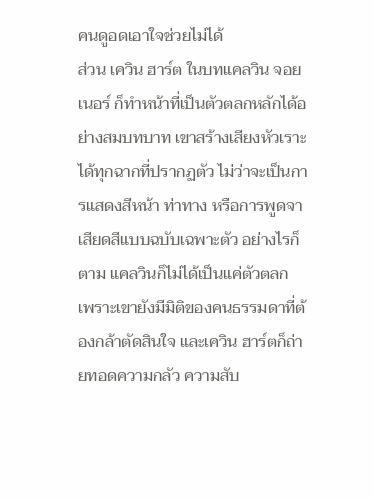คนดูอดเอาใจช่วยไม่ได้
ส่วน เควิน ฮาร์ต ในบทแคลวิน จอยเนอร์ ก็ทำหน้าที่เป็นตัวตลกหลักได้อย่างสมบทบาท เขาสร้างเสียงหัวเราะได้ทุกฉากที่ปรากฏตัว ไม่ว่าจะเป็นการแสดงสีหน้า ท่าทาง หรือการพูดจาเสียดสีแบบฉบับเฉพาะตัว อย่างไรก็ตาม แคลวินก็ไม่ได้เป็นแค่ตัวตลก เพราะเขายังมีมิติของคนธรรมดาที่ต้องกล้าตัดสินใจ และเควิน ฮาร์ตก็ถ่ายทอดความกลัว ความสับ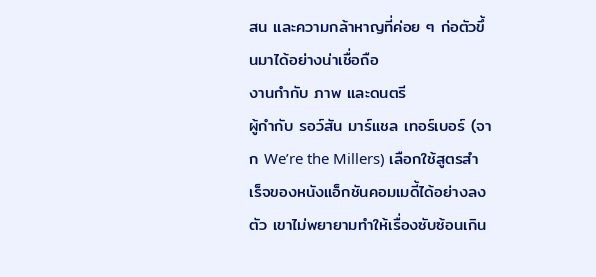สน และความกล้าหาญที่ค่อย ๆ ก่อตัวขึ้นมาได้อย่างน่าเชื่อถือ
งานกำกับ ภาพ และดนตรี
ผู้กำกับ รอว์สัน มาร์แชล เทอร์เบอร์ (จาก We’re the Millers) เลือกใช้สูตรสำเร็จของหนังแอ็กชันคอมเมดี้ได้อย่างลงตัว เขาไม่พยายามทำให้เรื่องซับซ้อนเกิน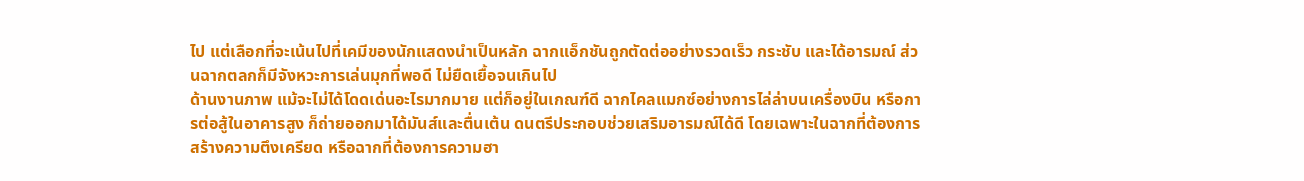ไป แต่เลือกที่จะเน้นไปที่เคมีของนักแสดงนำเป็นหลัก ฉากแอ็กชันถูกตัดต่ออย่างรวดเร็ว กระชับ และได้อารมณ์ ส่วนฉากตลกก็มีจังหวะการเล่นมุกที่พอดี ไม่ยืดเยื้อจนเกินไป
ด้านงานภาพ แม้จะไม่ได้โดดเด่นอะไรมากมาย แต่ก็อยู่ในเกณฑ์ดี ฉากไคลแมกซ์อย่างการไล่ล่าบนเครื่องบิน หรือการต่อสู้ในอาคารสูง ก็ถ่ายออกมาได้มันส์และตื่นเต้น ดนตรีประกอบช่วยเสริมอารมณ์ได้ดี โดยเฉพาะในฉากที่ต้องการสร้างความตึงเครียด หรือฉากที่ต้องการความฮา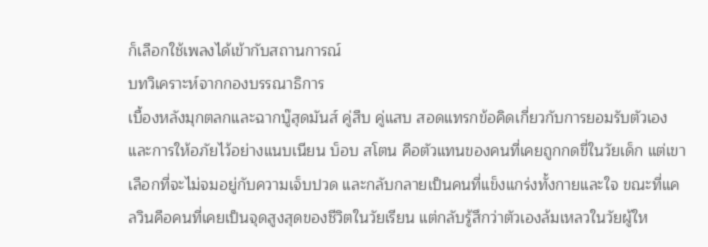ก็เลือกใช้เพลงได้เข้ากับสถานการณ์
บทวิเคราะห์จากกองบรรณาธิการ
เบื้องหลังมุกตลกและฉากบู๊สุดมันส์ คู่สืบ คู่แสบ สอดแทรกข้อคิดเกี่ยวกับการยอมรับตัวเองและการให้อภัยไว้อย่างแนบเนียน บ็อบ สโตน คือตัวแทนของคนที่เคยถูกกดขี่ในวัยเด็ก แต่เขาเลือกที่จะไม่จมอยู่กับความเจ็บปวด และกลับกลายเป็นคนที่แข็งแกร่งทั้งกายและใจ ขณะที่แคลวินคือคนที่เคยเป็นจุดสูงสุดของชีวิตในวัยเรียน แต่กลับรู้สึกว่าตัวเองล้มเหลวในวัยผู้ให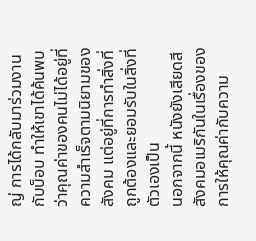ญ่ การได้กลับมาร่วมงานกับบ็อบ ทำให้เขาได้ค้นพบว่าคุณค่าของคนไม่ได้อยู่ที่ความสำเร็จตามนิยามของสังคม แต่อยู่ที่การทำสิ่งที่ถูกต้องและยอมรับในสิ่งที่ตัวเองเป็น
นอกจากนี้ หนังยังเสียดสีสังคมอเมริกันในเรื่องของการให้คุณค่ากับความ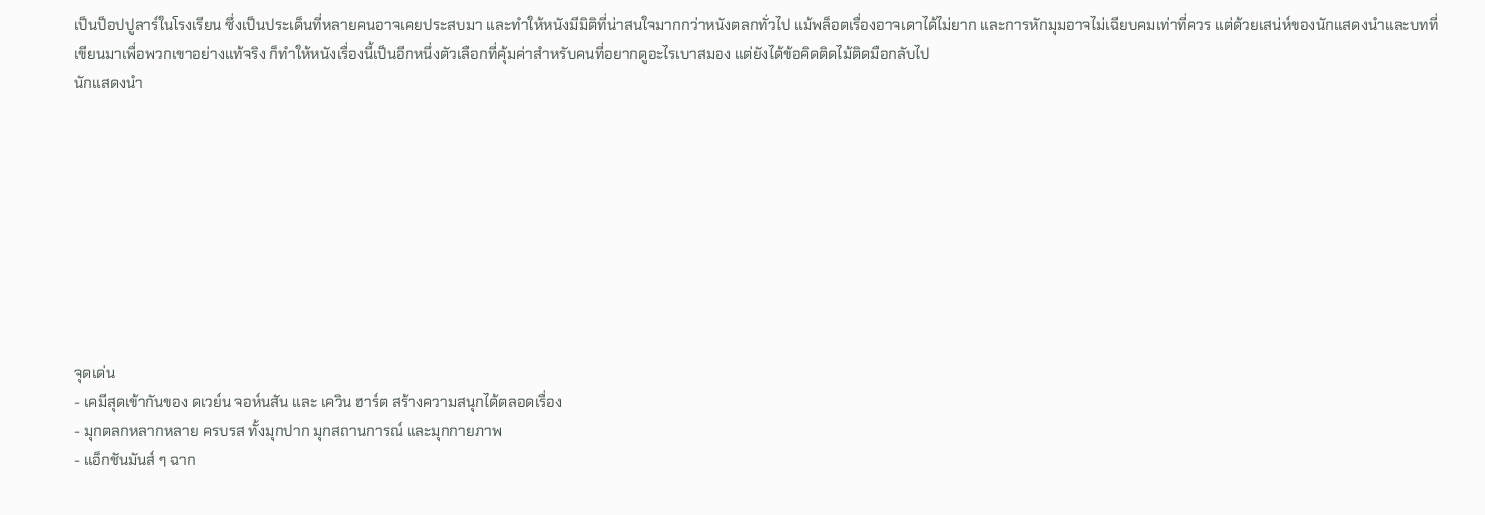เป็นป็อปปูลาร์ในโรงเรียน ซึ่งเป็นประเด็นที่หลายคนอาจเคยประสบมา และทำให้หนังมีมิติที่น่าสนใจมากกว่าหนังตลกทั่วไป แม้พล็อตเรื่องอาจเดาได้ไม่ยาก และการหักมุมอาจไม่เฉียบคมเท่าที่ควร แต่ด้วยเสน่ห์ของนักแสดงนำและบทที่เขียนมาเพื่อพวกเขาอย่างแท้จริง ก็ทำให้หนังเรื่องนี้เป็นอีกหนึ่งตัวเลือกที่คุ้มค่าสำหรับคนที่อยากดูอะไรเบาสมอง แต่ยังได้ข้อคิดติดไม้ติดมือกลับไป
นักแสดงนำ









จุดเด่น
- เคมีสุดเข้ากันของ ดเวย์น จอห์นสัน และ เควิน ฮาร์ต สร้างความสนุกได้ตลอดเรื่อง
- มุกตลกหลากหลาย ครบรส ทั้งมุกปาก มุกสถานการณ์ และมุกกายภาพ
- แอ็กชันมันส์ ๆ ฉาก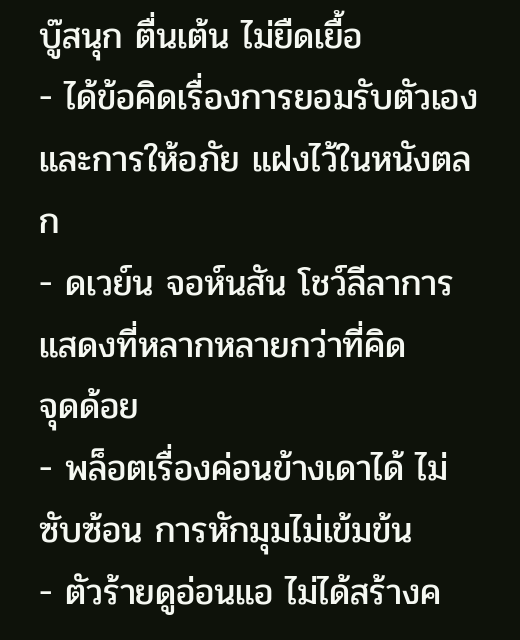บู๊สนุก ตื่นเต้น ไม่ยืดเยื้อ
- ได้ข้อคิดเรื่องการยอมรับตัวเองและการให้อภัย แฝงไว้ในหนังตลก
- ดเวย์น จอห์นสัน โชว์ลีลาการแสดงที่หลากหลายกว่าที่คิด
จุดด้อย
- พล็อตเรื่องค่อนข้างเดาได้ ไม่ซับซ้อน การหักมุมไม่เข้มข้น
- ตัวร้ายดูอ่อนแอ ไม่ได้สร้างค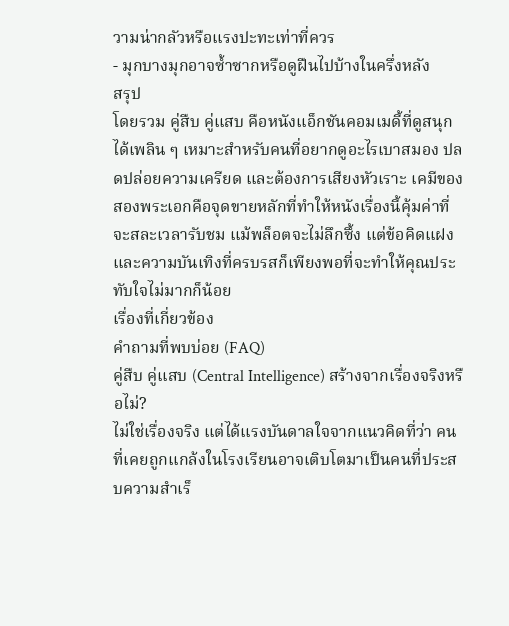วามน่ากลัวหรือแรงปะทะเท่าที่ควร
- มุกบางมุกอาจซ้ำซากหรือดูฝืนไปบ้างในครึ่งหลัง
สรุป
โดยรวม คู่สืบ คู่แสบ คือหนังแอ็กชันคอมเมดี้ที่ดูสนุกได้เพลิน ๆ เหมาะสำหรับคนที่อยากดูอะไรเบาสมอง ปลดปล่อยความเครียด และต้องการเสียงหัวเราะ เคมีของสองพระเอกคือจุดขายหลักที่ทำให้หนังเรื่องนี้คุ้มค่าที่จะสละเวลารับชม แม้พล็อตจะไม่ลึกซึ้ง แต่ข้อคิดแฝงและความบันเทิงที่ครบรสก็เพียงพอที่จะทำให้คุณประทับใจไม่มากก็น้อย
เรื่องที่เกี่ยวข้อง
คำถามที่พบบ่อย (FAQ)
คู่สืบ คู่แสบ (Central Intelligence) สร้างจากเรื่องจริงหรือไม่?
ไม่ใช่เรื่องจริง แต่ได้แรงบันดาลใจจากแนวคิดที่ว่า คนที่เคยถูกแกล้งในโรงเรียนอาจเติบโตมาเป็นคนที่ประสบความสำเร็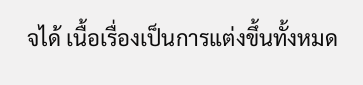จได้ เนื้อเรื่องเป็นการแต่งขึ้นทั้งหมด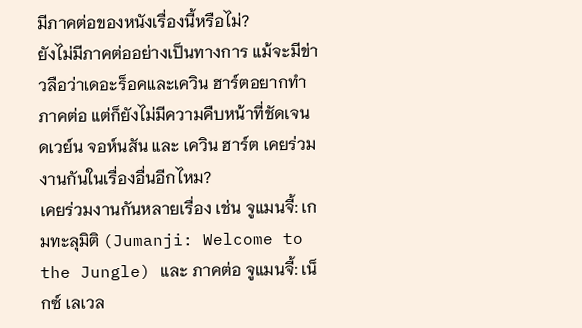มีภาคต่อของหนังเรื่องนี้หรือไม่?
ยังไม่มีภาคต่ออย่างเป็นทางการ แม้จะมีข่าวลือว่าเดอะร็อคและเควิน ฮาร์ตอยากทำภาคต่อ แต่ก็ยังไม่มีความคืบหน้าที่ชัดเจน
ดเวย์น จอห์นสัน และ เควิน ฮาร์ต เคยร่วมงานกันในเรื่องอื่นอีกไหม?
เคยร่วมงานกันหลายเรื่อง เช่น จูแมนจี้: เกมทะลุมิติ (Jumanji: Welcome to the Jungle) และ ภาคต่อ จูแมนจี้: เน็กซ์ เลเวล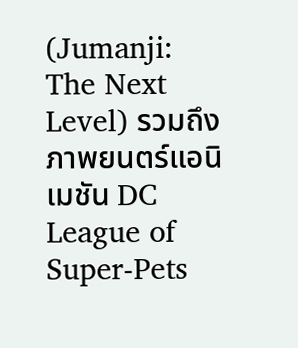(Jumanji: The Next Level) รวมถึงภาพยนตร์แอนิเมชัน DC League of Super-Pets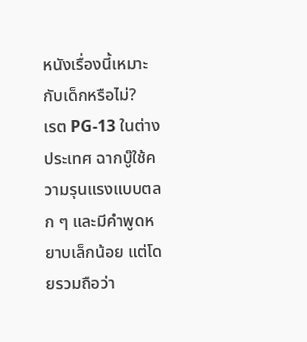หนังเรื่องนี้เหมาะกับเด็กหรือไม่?
เรต PG-13 ในต่างประเทศ ฉากบู๊ใช้ความรุนแรงแบบตลก ๆ และมีคำพูดหยาบเล็กน้อย แต่โดยรวมถือว่า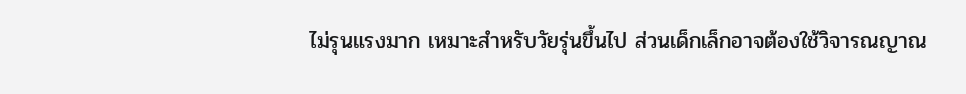ไม่รุนแรงมาก เหมาะสำหรับวัยรุ่นขึ้นไป ส่วนเด็กเล็กอาจต้องใช้วิจารณญาณ